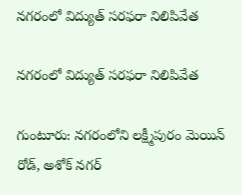నగరంలో విద్యుత్ సరఫరా నిలిపివేత

నగరంలో విద్యుత్ సరఫరా నిలిపివేత

గుంటూరు: నగరంలోని లక్ష్మీపురం మెయిన్ రోడ్, అశోక్ నగర్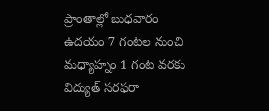ప్రాంతాల్లో బుధవారం ఉదయం 7 గంటల నుంచి మధ్యాహ్నం 1 గంట వరకు విద్యుత్ సరఫరా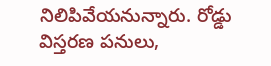నిలిపివేయనున్నారు. రోడ్డు విస్తరణ పనులు,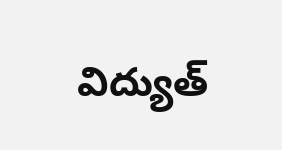విద్యుత్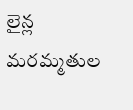లైన్ల మరమ్మతుల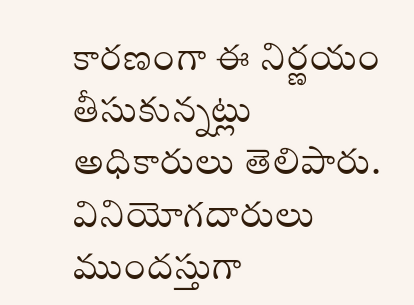కారణంగా ఈ నిర్ణయం తీసుకున్నట్లు అధికారులు తెలిపారు. వినియోగదారులు ముందస్తుగా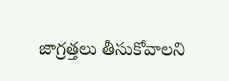జాగ్రత్తలు తీసుకోవాలని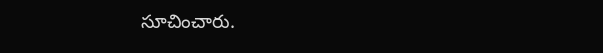సూచించారు.